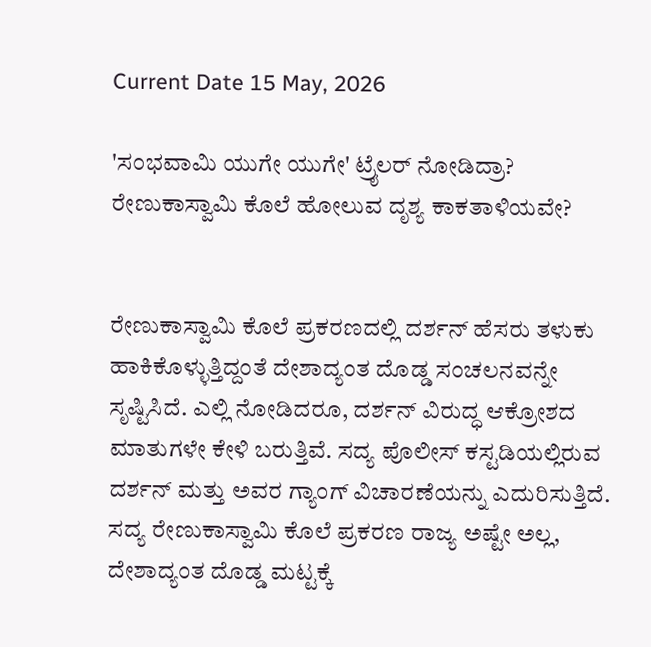Current Date 15 May, 2026

'ಸಂಭವಾಮಿ ಯುಗೇ ಯುಗೇ' ಟ್ರೈಲರ್ ನೋಡಿದ್ರಾ? ರೇಣುಕಾಸ್ವಾಮಿ ಕೊಲೆ ಹೋಲುವ ದೃಶ್ಯ ಕಾಕತಾಳಿಯವೇ?


ರೇಣುಕಾಸ್ವಾಮಿ ಕೊಲೆ ಪ್ರಕರಣದಲ್ಲಿ ದರ್ಶನ್ ಹೆಸರು ತಳುಕು ಹಾಕಿಕೊಳ್ಳುತ್ತಿದ್ದಂತೆ ದೇಶಾದ್ಯಂತ ದೊಡ್ಡ ಸಂಚಲನವನ್ನೇ ಸೃಷ್ಟಿಸಿದೆ. ಎಲ್ಲಿ ನೋಡಿದರೂ, ದರ್ಶನ್ ವಿರುದ್ಧ ಆಕ್ರೋಶದ ಮಾತುಗಳೇ ಕೇಳಿ ಬರುತ್ತಿವೆ. ಸದ್ಯ ಪೊಲೀಸ್ ಕಸ್ಟಡಿಯಲ್ಲಿರುವ ದರ್ಶನ್ ಮತ್ತು ಅವರ ಗ್ಯಾಂಗ್ ವಿಚಾರಣೆಯನ್ನು ಎದುರಿಸುತ್ತಿದೆ.
ಸದ್ಯ ರೇಣುಕಾಸ್ವಾಮಿ ಕೊಲೆ ಪ್ರಕರಣ ರಾಜ್ಯ ಅಷ್ಟೇ ಅಲ್ಲ, ದೇಶಾದ್ಯಂತ ದೊಡ್ಡ ಮಟ್ಟಕ್ಕೆ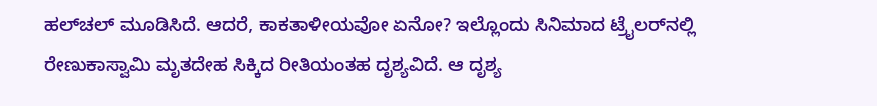ಹಲ್‌ಚಲ್ ಮೂಡಿಸಿದೆ. ಆದರೆ, ಕಾಕತಾಳೀಯವೋ ಏನೋ? ಇಲ್ಲೊಂದು ಸಿನಿಮಾದ ಟ್ರೈಲರ್‌ನಲ್ಲಿ ರೇಣುಕಾಸ್ವಾಮಿ ಮೃತದೇಹ ಸಿಕ್ಕಿದ ರೀತಿಯಂತಹ ದೃಶ್ಯವಿದೆ. ಆ ದೃಶ್ಯ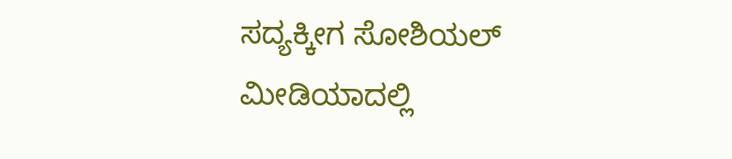ಸದ್ಯಕ್ಕೀಗ ಸೋಶಿಯಲ್ ಮೀಡಿಯಾದಲ್ಲಿ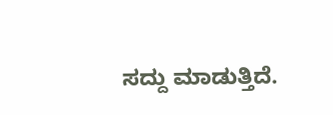ಸದ್ದು ಮಾಡುತ್ತಿದೆ.